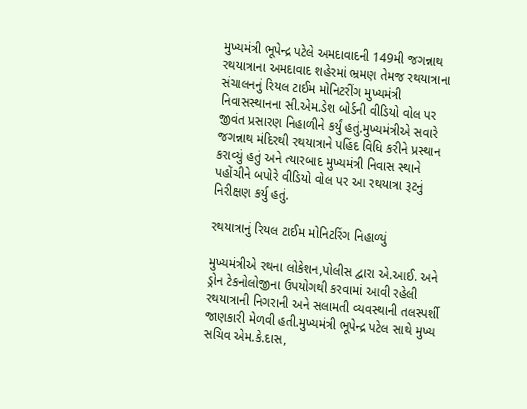મુખ્યમંત્રી ભૂપેન્દ્ર પટેલે અમદાવાદની 149મી જગન્નાથ રથયાત્રાના અમદાવાદ શહેરમાં ભ્રમણ તેમજ રથયાત્રાના સંચાલનનું રિયલ ટાઈમ મોનિટરીંગ મુખ્યમંત્રી નિવાસસ્થાનના સી.એમ.ડેશ બોર્ડની વીડિયો વોલ પર જીવંત પ્રસારણ નિહાળીને કર્યું હતું.મુખ્યમંત્રીએ સવારે જગન્નાથ મંદિરથી રથયાત્રાને પહિંદ વિધિ કરીને પ્રસ્થાન કરાવ્યું હતું અને ત્યારબાદ મુખ્યમંત્રી નિવાસ સ્થાને પહોંચીને બપોરે વીડિયો વોલ પર આ રથયાત્રા રૂટનું નિરીક્ષણ કર્યુ હતું.

રથયાત્રાનું રિયલ ટાઈમ મોનિટરિંગ નિહાળ્યું

મુખ્યમંત્રીએ રથના લોકેશન,પોલીસ દ્વારા એ.આઈ. અને ડ્રોન ટેકનોલોજીના ઉપયોગથી કરવામાં આવી રહેલી રથયાત્રાની નિગરાની અને સલામતી વ્યવસ્થાની તલસ્પર્શી જાણકારી મેળવી હતી.મુખ્યમંત્રી ભૂપેન્દ્ર પટેલ સાથે મુખ્ય સચિવ એમ.કે.દાસ,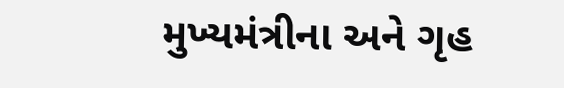મુખ્યમંત્રીના અને ગૃહ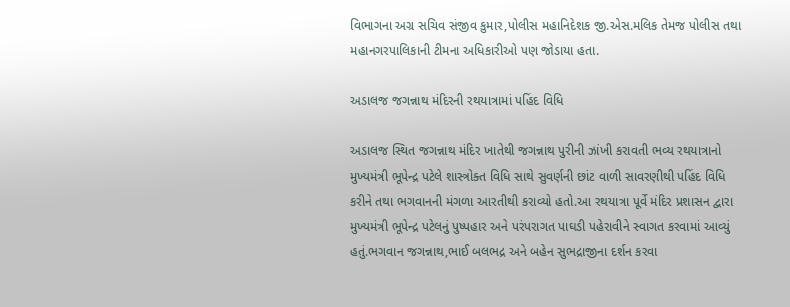વિભાગના અગ્ર સચિવ સંજીવ કુમાર,પોલીસ મહાનિદેશક જી.એસ.મલિક તેમજ પોલીસ તથા મહાનગરપાલિકાની ટીમના અધિકારીઓ પણ જોડાયા હતા.

અડાલજ જગન્નાથ મંદિરની રથયાત્રામાં પહિંદ વિધિ

અડાલજ સ્થિત જગન્નાથ મંદિર ખાતેથી જગન્નાથ પુરીની ઝાંખી કરાવતી ભવ્ય રથયાત્રાનો મુખ્યમંત્રી ભૂપેન્દ્ર પટેલે શાસ્ત્રોક્ત વિધિ સાથે સુવર્ણની છાંટ વાળી સાવરણીથી પહિંદ વિધિ કરીને તથા ભગવાનની મંગળા આરતીથી કરાવ્યો હતો.આ રથયાત્રા પૂર્વે મંદિર પ્રશાસન દ્વારા મુખ્યમંત્રી ભૂપેન્દ્ર પટેલનું પુષ્પહાર અને પરંપરાગત પાઘડી પહેરાવીને સ્વાગત કરવામાં આવ્યું હતું.ભગવાન જગન્નાથ,ભાઈ બલભદ્ર અને બહેન સુભદ્રાજીના દર્શન કરવા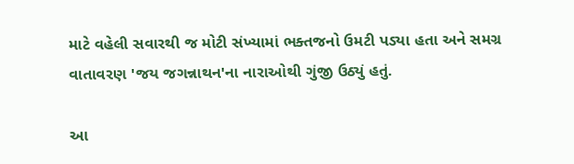માટે વહેલી સવારથી જ મોટી સંખ્યામાં ભક્તજનો ઉમટી પડ્યા હતા અને સમગ્ર વાતાવરણ 'જય જગન્નાથન'ના નારાઓથી ગુંજી ઉઠ્યું હતું.

આ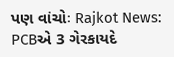પણ વાંચોઃ Rajkot News: PCBએ 3 ગેરકાયદે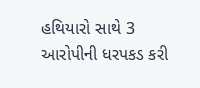હથિયારો સાથે 3 આરોપીની ધરપકડ કરી